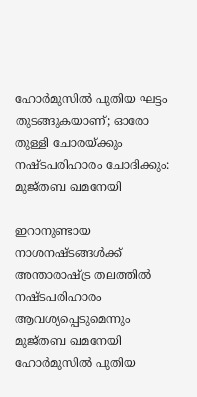ഹോര്‍മുസില്‍ പുതിയ ഘട്ടം തുടങ്ങുകയാണ്; ഓരോ തുള്ളി ചോരയ്ക്കും നഷ്ടപരിഹാരം ചോദിക്കും: മുജ്തബ ഖമനേയി

ഇറാനുണ്ടായ നാശനഷ്ടങ്ങള്‍ക്ക് അന്താരാഷ്ട്ര തലത്തില്‍ നഷ്ടപരിഹാരം ആവശ്യപ്പെടുമെന്നും മുജ്തബ ഖമനേയി
ഹോര്‍മുസില്‍ പുതിയ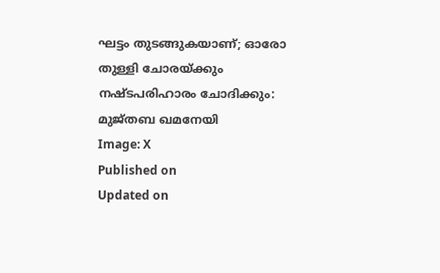ഘട്ടം തുടങ്ങുകയാണ്; ഓരോ തുള്ളി ചോരയ്ക്കും നഷ്ടപരിഹാരം ചോദിക്കും: മുജ്തബ ഖമനേയി
Image: X
Published on
Updated on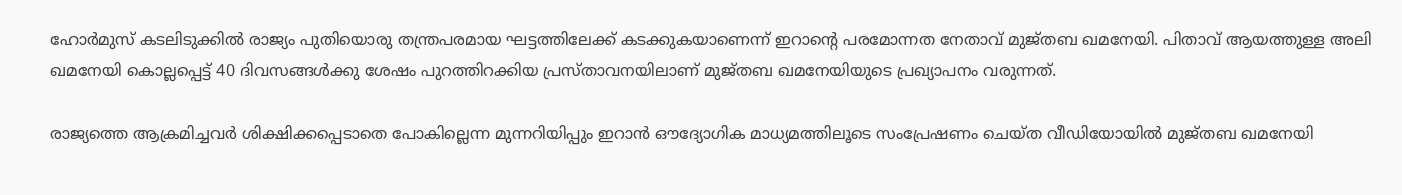ഹോര്‍മുസ് കടലിടുക്കില്‍ രാജ്യം പുതിയൊരു തന്ത്രപരമായ ഘട്ടത്തിലേക്ക് കടക്കുകയാണെന്ന് ഇറാന്റെ പരമോന്നത നേതാവ് മുജ്തബ ഖമനേയി. പിതാവ് ആയത്തുള്ള അലി ഖമനേയി കൊല്ലപ്പെട്ട് 40 ദിവസങ്ങള്‍ക്കു ശേഷം പുറത്തിറക്കിയ പ്രസ്താവനയിലാണ് മുജ്തബ ഖമനേയിയുടെ പ്രഖ്യാപനം വരുന്നത്.

രാജ്യത്തെ ആക്രമിച്ചവര്‍ ശിക്ഷിക്കപ്പെടാതെ പോകില്ലെന്ന മുന്നറിയിപ്പും ഇറാന്‍ ഔദ്യോഗിക മാധ്യമത്തിലൂടെ സംപ്രേഷണം ചെയ്ത വീഡിയോയില്‍ മുജ്തബ ഖമനേയി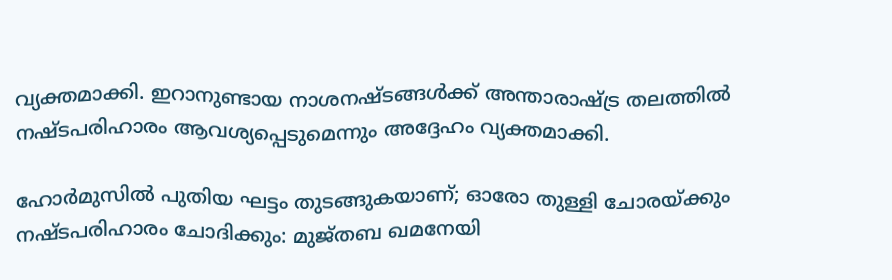വ്യക്തമാക്കി. ഇറാനുണ്ടായ നാശനഷ്ടങ്ങള്‍ക്ക് അന്താരാഷ്ട്ര തലത്തില്‍ നഷ്ടപരിഹാരം ആവശ്യപ്പെടുമെന്നും അദ്ദേഹം വ്യക്തമാക്കി.

ഹോര്‍മുസില്‍ പുതിയ ഘട്ടം തുടങ്ങുകയാണ്; ഓരോ തുള്ളി ചോരയ്ക്കും നഷ്ടപരിഹാരം ചോദിക്കും: മുജ്തബ ഖമനേയി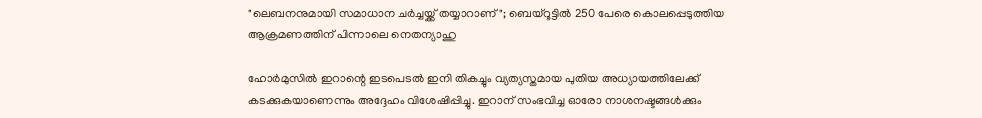"ലെബനനുമായി സമാധാന ചര്‍ച്ചയ്ക്ക് തയ്യാറാണ്"; ബെയ്‌റൂട്ടില്‍ 250 പേരെ കൊലപ്പെടുത്തിയ ആക്രമണത്തിന് പിന്നാലെ നെതന്യാഹു

ഹോര്‍മുസില്‍ ഇറാന്റെ ഇടപെടല്‍ ഇനി തികച്ചും വ്യത്യസ്തമായ പുതിയ അധ്യായത്തിലേക്ക് കടക്കുകയാണെന്നും അദ്ദേഹം വിശേഷിപ്പിച്ചു. ഇറാന് സംഭവിച്ച ഓരോ നാശനഷ്ടങ്ങള്‍ക്കും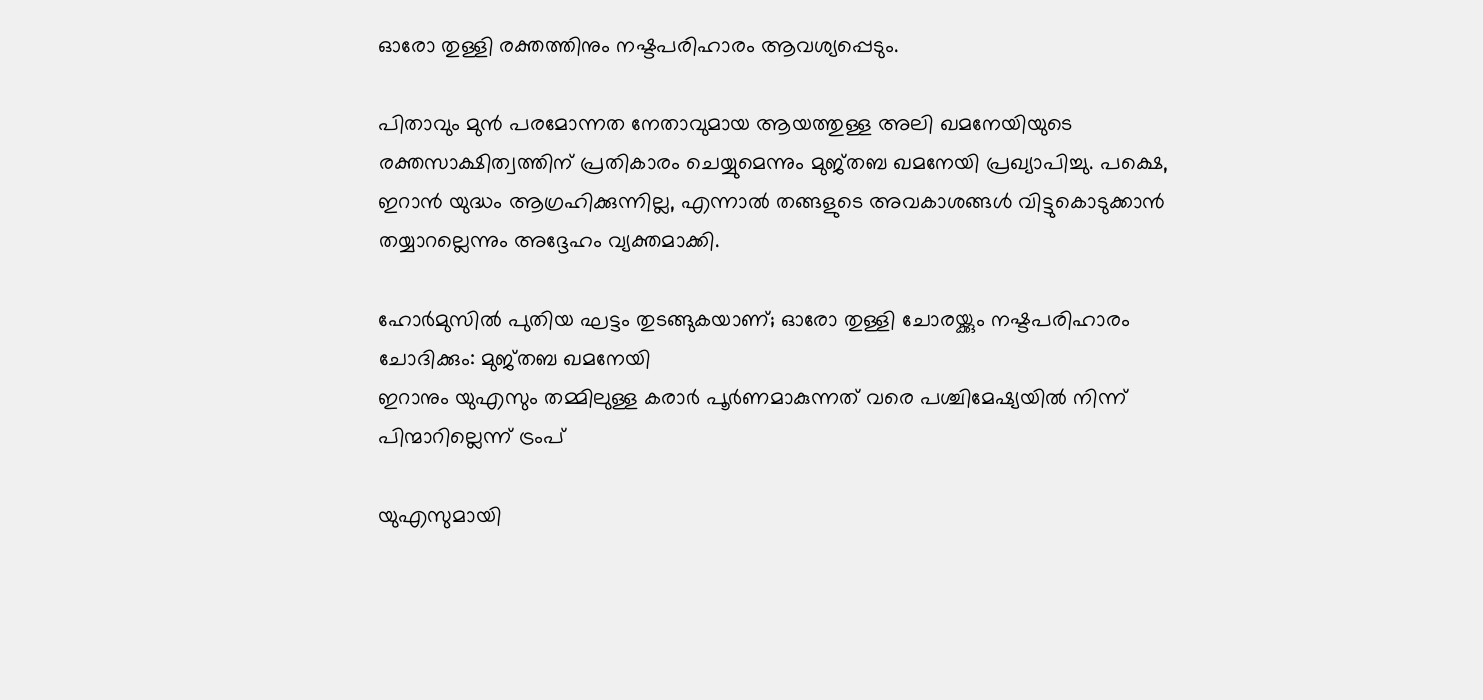ഓരോ തുള്ളി രക്തത്തിനും നഷ്ടപരിഹാരം ആവശ്യപ്പെടും.

പിതാവും മുന്‍ പരമോന്നത നേതാവുമായ ആയത്തുള്ള അലി ഖമനേയിയുടെ രക്തസാക്ഷിത്വത്തിന് പ്രതികാരം ചെയ്യുമെന്നും മുജ്തബ ഖമനേയി പ്രഖ്യാപിച്ചു. പക്ഷെ, ഇറാന്‍ യുദ്ധം ആഗ്രഹിക്കുന്നില്ല, എന്നാല്‍ തങ്ങളുടെ അവകാശങ്ങള്‍ വിട്ടുകൊടുക്കാന്‍ തയ്യാറല്ലെന്നും അദ്ദേഹം വ്യക്തമാക്കി.

ഹോര്‍മുസില്‍ പുതിയ ഘട്ടം തുടങ്ങുകയാണ്; ഓരോ തുള്ളി ചോരയ്ക്കും നഷ്ടപരിഹാരം ചോദിക്കും: മുജ്തബ ഖമനേയി
ഇറാനും യുഎസും തമ്മിലുള്ള കരാർ പൂർണമാകുന്നത് വരെ പശ്ചിമേഷ്യയില്‍ നിന്ന് പിന്മാറില്ലെന്ന് ട്രംപ്

യുഎസുമായി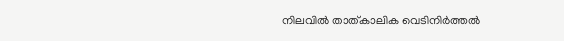നിലവില്‍ താത്കാലിക വെടിനിര്‍ത്തല്‍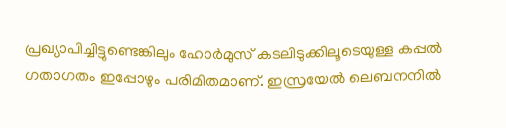പ്രഖ്യാപിച്ചിട്ടുണ്ടെങ്കിലും ഹോര്‍മുസ് കടലിടുക്കിലൂടെയുള്ള കപ്പല്‍ ഗതാഗതം ഇപ്പോഴും പരിമിതമാണ്. ഇസ്രയേല്‍ ലെബനനില്‍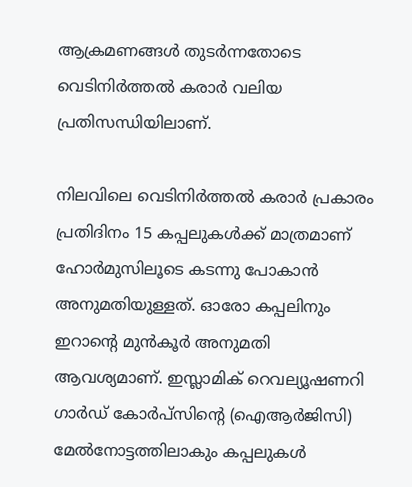ആക്രമണങ്ങള്‍ തുടര്‍ന്നതോടെ വെടിനിര്‍ത്തല്‍ കരാര്‍ വലിയ പ്രതിസന്ധിയിലാണ്.

നിലവിലെ വെടിനിര്‍ത്തല്‍ കരാര്‍ പ്രകാരം പ്രതിദിനം 15 കപ്പലുകള്‍ക്ക് മാത്രമാണ് ഹോര്‍മുസിലൂടെ കടന്നു പോകാന്‍ അനുമതിയുള്ളത്. ഓരോ കപ്പലിനും ഇറാന്റെ മുന്‍കൂര്‍ അനുമതി ആവശ്യമാണ്. ഇസ്ലാമിക് റെവല്യൂഷണറി ഗാര്‍ഡ് കോര്‍പ്‌സിന്റെ (ഐആര്‍ജിസി) മേല്‍നോട്ടത്തിലാകും കപ്പലുകള്‍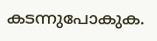കടന്നുപോകുക.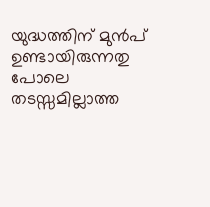യുദ്ധത്തിന് മുന്‍പ് ഉണ്ടായിരുന്നതു പോലെ തടസ്സമില്ലാത്ത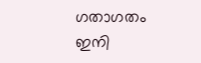ഗതാഗതം ഇനി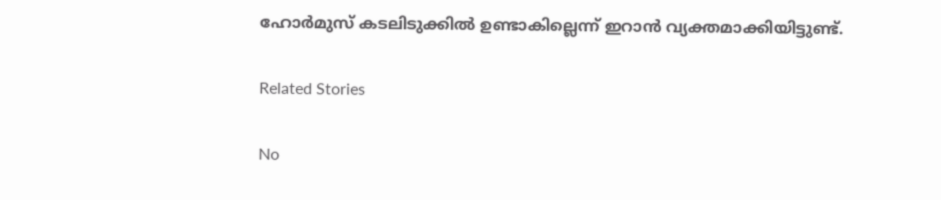ഹോര്‍മുസ് കടലിടുക്കില്‍ ഉണ്ടാകില്ലെന്ന് ഇറാന്‍ വ്യക്തമാക്കിയിട്ടുണ്ട്.

Related Stories

No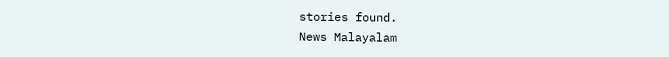stories found.
News Malayalam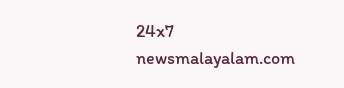24x7
newsmalayalam.com